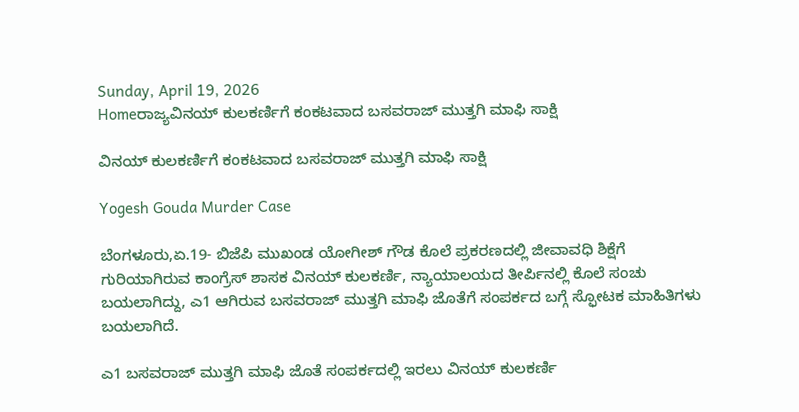Sunday, April 19, 2026
Homeರಾಜ್ಯವಿನಯ್‌ ಕುಲಕರ್ಣಿಗೆ ಕಂಕಟವಾದ ಬಸವರಾಜ್‌ ಮುತ್ತಗಿ ಮಾಫಿ ಸಾಕ್ಷಿ

ವಿನಯ್‌ ಕುಲಕರ್ಣಿಗೆ ಕಂಕಟವಾದ ಬಸವರಾಜ್‌ ಮುತ್ತಗಿ ಮಾಫಿ ಸಾಕ್ಷಿ

Yogesh Gouda Murder Case

ಬೆಂಗಳೂರು,ಏ.19- ಬಿಜೆಪಿ ಮುಖಂಡ ಯೋಗೀಶ್‌ ಗೌಡ ಕೊಲೆ ಪ್ರಕರಣದಲ್ಲಿ ಜೀವಾವಧಿ ಶಿಕ್ಷೆಗೆ ಗುರಿಯಾಗಿರುವ ಕಾಂಗ್ರೆಸ್‌‍ ಶಾಸಕ ವಿನಯ್‌ ಕುಲಕರ್ಣಿ, ನ್ಯಾಯಾಲಯದ ತೀರ್ಪಿನಲ್ಲಿ ಕೊಲೆ ಸಂಚು ಬಯಲಾಗಿದ್ದು, ಎ1 ಆಗಿರುವ ಬಸವರಾಜ್‌ ಮುತ್ತಗಿ ಮಾಫಿ ಜೊತೆಗೆ ಸಂಪರ್ಕದ ಬಗ್ಗೆ ಸ್ಫೋಟಕ ಮಾಹಿತಿಗಳು ಬಯಲಾಗಿದೆ.

ಎ1 ಬಸವರಾಜ್‌ ಮುತ್ತಗಿ ಮಾಫಿ ಜೊತೆ ಸಂಪರ್ಕದಲ್ಲಿ ಇರಲು ವಿನಯ್‌ ಕುಲಕರ್ಣಿ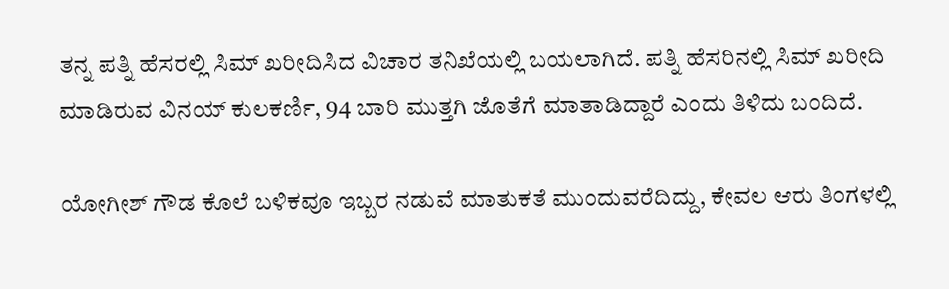ತನ್ನ ಪತ್ನಿ ಹೆಸರಲ್ಲಿ ಸಿಮ್‌ ಖರೀದಿಸಿದ ವಿಚಾರ ತನಿಖೆಯಲ್ಲಿ ಬಯಲಾಗಿದೆ. ಪತ್ನಿ ಹೆಸರಿನಲ್ಲಿ ಸಿಮ್‌ ಖರೀದಿ ಮಾಡಿರುವ ವಿನಯ್‌ ಕುಲಕರ್ಣಿ, 94 ಬಾರಿ ಮುತ್ತಗಿ ಜೊತೆಗೆ ಮಾತಾಡಿದ್ದಾರೆ ಎಂದು ತಿಳಿದು ಬಂದಿದೆ.

ಯೋಗೀಶ್‌ ಗೌಡ ಕೊಲೆ ಬಳಿಕವೂ ಇಬ್ಬರ ನಡುವೆ ಮಾತುಕತೆ ಮುಂದುವರೆದಿದ್ದು, ಕೇವಲ ಆರು ತಿಂಗಳಲ್ಲಿ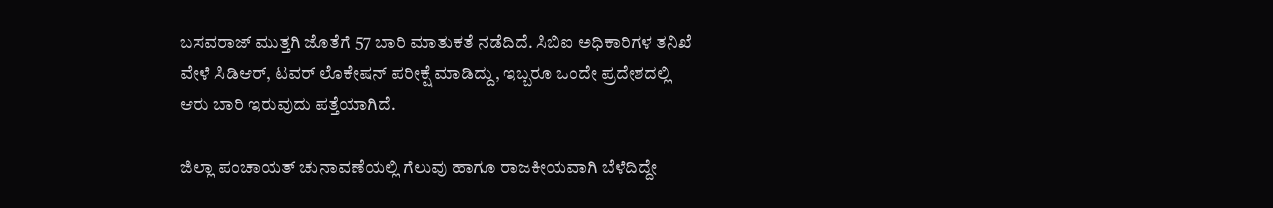ಬಸವರಾಜ್‌ ಮುತ್ತಗಿ ಜೊತೆಗೆ 57 ಬಾರಿ ಮಾತುಕತೆ ನಡೆದಿದೆ. ಸಿಬಿಐ ಅಧಿಕಾರಿಗಳ ತನಿಖೆ ವೇಳೆ ಸಿಡಿಆರ್‌, ಟವರ್‌ ಲೊಕೇಷನ್‌ ಪರೀಕ್ಷೆ ಮಾಡಿದ್ದು, ಇಬ್ಬರೂ ಒಂದೇ ಪ್ರದೇಶದಲ್ಲಿ ಆರು ಬಾರಿ ಇರುವುದು ಪತ್ತೆಯಾಗಿದೆ.

ಜಿಲ್ಲಾ ಪಂಚಾಯತ್‌ ಚುನಾವಣೆಯಲ್ಲಿ ಗೆಲುವು ಹಾಗೂ ರಾಜಕೀಯವಾಗಿ ಬೆಳೆದಿದ್ದೇ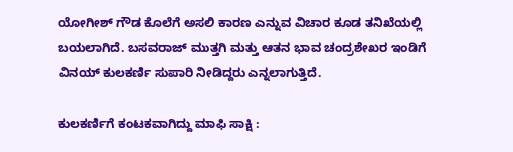ಯೋಗೀಶ್‌ ಗೌಡ ಕೊಲೆಗೆ ಅಸಲಿ ಕಾರಣ ಎನ್ನುವ ವಿಚಾರ ಕೂಡ ತನಿಖೆಯಲ್ಲಿ ಬಯಲಾಗಿದೆ. ಬಸವರಾಜ್‌ ಮುತ್ತಗಿ ಮತ್ತು ಆತನ ಭಾವ ಚಂದ್ರಶೇಖರ ಇಂಡಿಗೆ ವಿನಯ್‌ ಕುಲಕರ್ಣಿ ಸುಪಾರಿ ನೀಡಿದ್ದರು ಎನ್ನಲಾಗುತ್ತಿದೆ.

ಕುಲಕರ್ಣಿಗೆ ಕಂಟಕವಾಗಿದ್ದು ಮಾಫಿ ಸಾಕ್ಷಿ :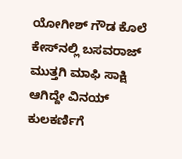ಯೋಗೀಶ್‌ ಗೌಡ ಕೊಲೆ ಕೇಸ್‌‍ನಲ್ಲಿ ಬಸವರಾಜ್‌ ಮುತ್ತಗಿ ಮಾಫಿ ಸಾಕ್ಷಿ ಆಗಿದ್ದೇ ವಿನಯ್‌ ಕುಲಕರ್ಣಿಗೆ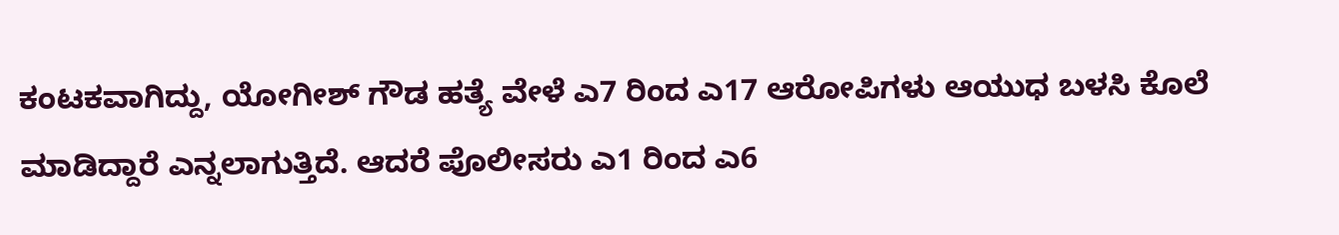ಕಂಟಕವಾಗಿದ್ದು, ಯೋಗೀಶ್‌ ಗೌಡ ಹತ್ಯೆ ವೇಳೆ ಎ7 ರಿಂದ ಎ17 ಆರೋಪಿಗಳು ಆಯುಧ ಬಳಸಿ ಕೊಲೆ ಮಾಡಿದ್ದಾರೆ ಎನ್ನಲಾಗುತ್ತಿದೆ. ಆದರೆ ಪೊಲೀಸರು ಎ1 ರಿಂದ ಎ6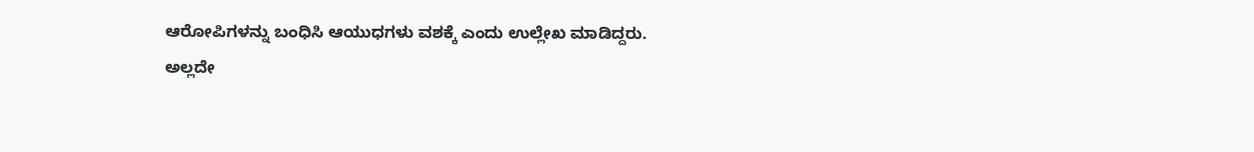ಆರೋಪಿಗಳನ್ನು ಬಂಧಿಸಿ ಆಯುಧಗಳು ವಶಕ್ಕೆ ಎಂದು ಉಲ್ಲೇಖ ಮಾಡಿದ್ದರು.
ಅಲ್ಲದೇ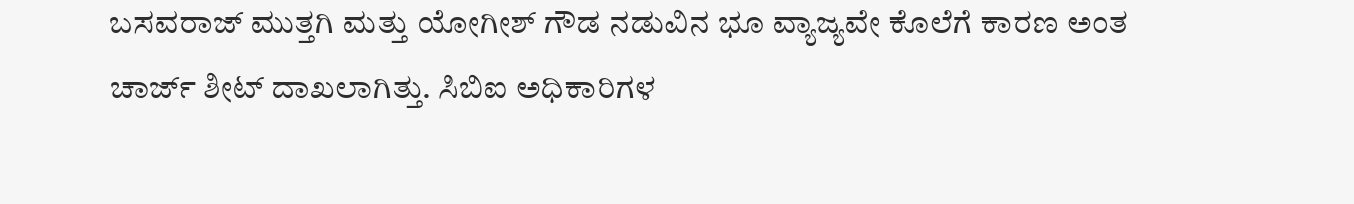ಬಸವರಾಜ್‌ ಮುತ್ತಗಿ ಮತ್ತು ಯೋಗೀಶ್‌ ಗೌಡ ನಡುವಿನ ಭೂ ವ್ಯಾಜ್ಯವೇ ಕೊಲೆಗೆ ಕಾರಣ ಅಂತ ಚಾರ್ಜ್‌ ಶೀಟ್‌ ದಾಖಲಾಗಿತ್ತು. ಸಿಬಿಐ ಅಧಿಕಾರಿಗಳ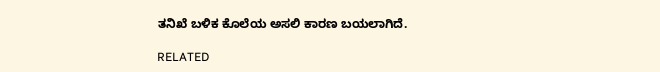ತನಿಖೆ ಬಳಿಕ ಕೊಲೆಯ ಅಸಲಿ ಕಾರಣ ಬಯಲಾಗಿದೆ.

RELATED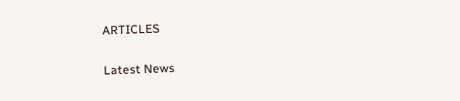ARTICLES

Latest News